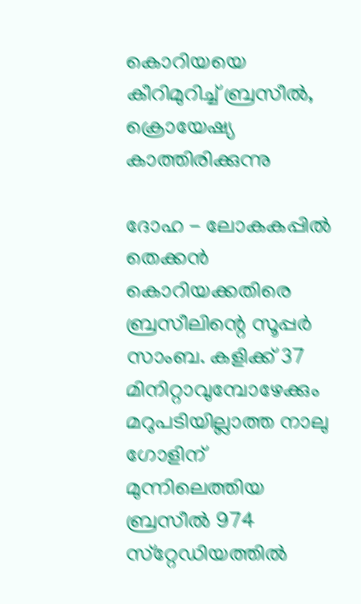കൊറിയയെ കീറിമുറിച്ച് ബ്രസീല്‍, ക്രൊയേഷ്യ കാത്തിരിക്കുന്നു

ദോഹ - ലോകകപ്പില്‍ തെക്കന്‍ കൊറിയക്കതിരെ ബ്രസീലിന്റെ സൂപ്പര്‍ സാംബ. കളിക്ക് 37 മിനിറ്റാവുമ്പോഴേക്കും മറുപടിയില്ലാത്ത നാലു ഗോളിന് മുന്നിലെത്തിയ ബ്രസീല്‍ 974 സ്‌റ്റേഡിയത്തില്‍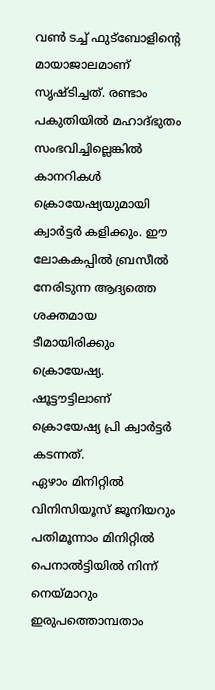വണ്‍ ടച്ച് ഫുട്‌ബോളിന്റെ മായാജാലമാണ് സൃഷ്ടിച്ചത്. രണ്ടാം പകുതിയില്‍ മഹാദ്ഭുതം സംഭവിച്ചില്ലെങ്കില്‍ കാനറികള്‍ ക്രൊയേഷ്യയുമായി ക്വാര്‍ട്ടര്‍ കളിക്കും. ഈ ലോകകപ്പില്‍ ബ്രസീല്‍ നേരിടുന്ന ആദ്യത്തെ ശക്തമായ ടീമായിരിക്കും ക്രൊയേഷ്യ. ഷൂട്ടൗട്ടിലാണ് ക്രൊയേഷ്യ പ്രി ക്വാര്‍ട്ടര്‍ കടന്നത്.
ഏഴാം മിനിറ്റില്‍ വിനിസിയൂസ് ജൂനിയറും പതിമൂന്നാം മിനിറ്റില്‍ പെനാല്‍ട്ടിയില്‍ നിന്ന് നെയ്മാറും ഇരുപത്തൊമ്പതാം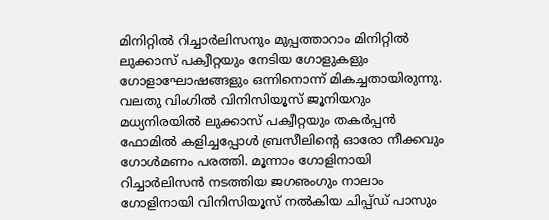മിനിറ്റില്‍ റിച്ചാര്‍ലിസനും മുപ്പത്താറാം മിനിറ്റില്‍ ലുക്കാസ് പക്വീറ്റയും നേടിയ ഗോളുകളും ഗോളാഘോഷങ്ങളും ഒന്നിനൊന്ന് മികച്ചതായിരുന്നു.
വലതു വിംഗില്‍ വിനിസിയൂസ് ജൂനിയറും മധ്യനിരയില്‍ ലുക്കാസ് പക്വീറ്റയും തകര്‍പ്പന്‍ ഫോമില്‍ കളിച്ചപ്പോള്‍ ബ്രസീലിന്റെ ഓരോ നീക്കവും ഗോള്‍മണം പരത്തി. മൂന്നാം ഗോളിനായി റിച്ചാര്‍ലിസന്‍ നടത്തിയ ജഗഌംഗും നാലാം ഗോളിനായി വിനിസിയൂസ് നല്‍കിയ ചിപ്പ്ഡ് പാസും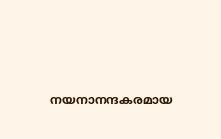നയനാനന്ദകരമായ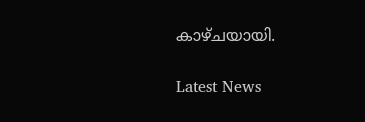കാഴ്ചയായി.

Latest News